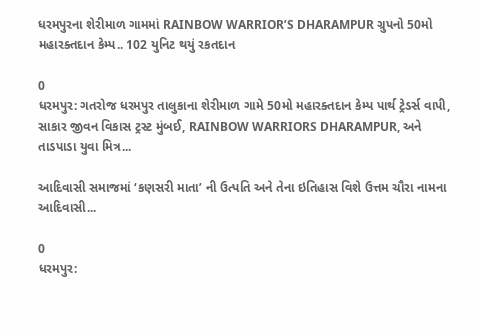ધરમપુરના શેરીમાળ ગામમાં RAINBOW WARRIOR’S DHARAMPUR ગ્રુપનો 50મો મહારક્તદાન કેમ્પ.. 102 યુનિટ થયું રકતદાન

0
ધરમપુર: ગતરોજ ધરમપુર તાલુકાના શેરીમાળ ગામે 50મો મહારક્તદાન કેમ્પ પાર્થ ટ્રેડર્સ વાપી, સાકાર જીવન વિકાસ ટ્રસ્ટ મુંબઈ, RAINBOW WARRIORS DHARAMPUR, અને તાડપાડા યુવા મિત્ર...

આદિવાસી સમાજમાં ‘કણસરી માતા’ ની ઉત્પતિ અને તેના ઇતિહાસ વિશે ઉત્તમ ચૌરા નામના આદિવાસી...

0
ધરમપુર: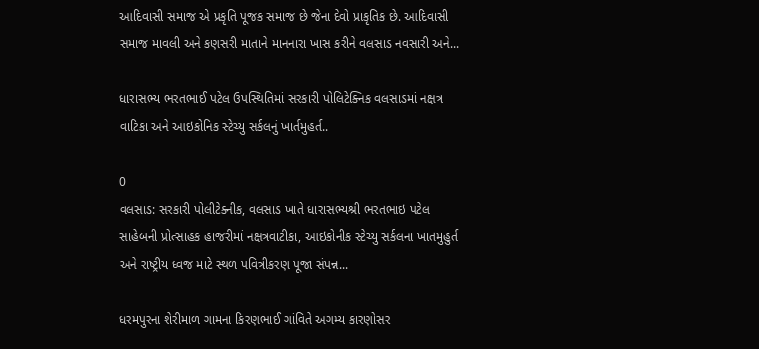આદિવાસી સમાજ એ પ્રકૃતિ પૂજક સમાજ છે જેના દેવો પ્રાકૃતિક છે. આદિવાસી સમાજ માવલી અને કણસરી માતાને માનનારા ખાસ કરીને વલસાડ નવસારી અને...

ધારાસભ્ય ભરતભાઈ પટેલ ઉપસ્થિતિમાં સરકારી પોલિટેક્નિક વલસાડમાં નક્ષત્ર વાટિકા અને આઇકોનિક સ્ટેચ્યુ સર્કલનું ખાર્તમુહર્ત..

0
વલસાડ: સરકારી પોલીટેક્નીક, વલસાડ ખાતે ધારાસભ્યશ્રી ભરતભાઇ પટેલ સાહેબની પ્રોત્સાહક હાજરીમાં નક્ષત્રવાટીકા, આઇકોનીક સ્ટેચ્યુ સર્કલના ખાતમુહુર્ત અને રાષ્ટ્રીય ધ્વજ માટે સ્થળ પવિત્રીકરણ પૂજા સંપન્ન...

ધરમપુરના શેરીમાળ ગામના કિરણભાઈ ગાંવિતે અગમ્ય કારણોસર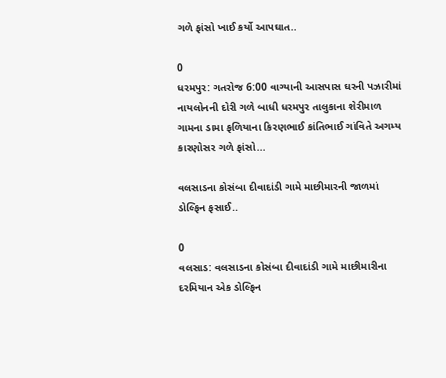ગળે ફાંસો ખાઈ કર્યો આપઘાત..

0
ધરમપુર: ગતરોજ 6:00 વાગ્યાની આસપાસ ઘરની પઝારીમાં નાયલોનની દોરી ગળે બાધી ધરમપુર તાલુકાના શેરીમાળ ગામના ડામા ફળિયાના કિરણભાઈ કાંતિભાઈ ગાંવિતે અગમ્ય કારણોસર ગળે ફાંસો...

વલસાડના કોસંબા દીવાદાંડી ગામે માછીમારની જાળમાં ડોલ્ફિન ફસાઈ..

0
વલસાડ: વલસાડના કોસંબા દીવાદાંડી ગામે માછીમારીના દરમિયાન એક ડોલ્ફિન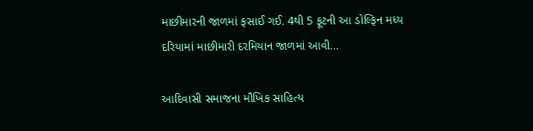માછીમારની જાળમાં ફસાઈ ગઈ. 4થી 5 ફૂટની આ ડોલ્ફિન મધ્ય દરિયામાં માછીમારી દરમિયાન જાળમાં આવી...

આદિવાસી સમાજના મૌખિક સાહિત્ય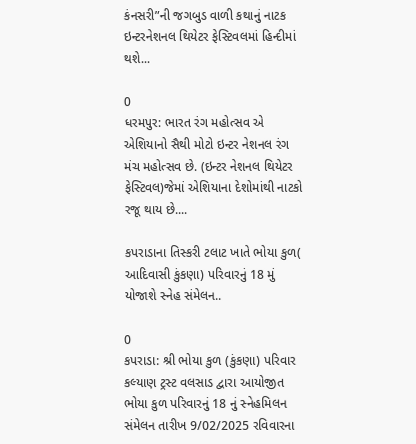કંનસરી”ની જગબુડ વાળી કથાનું નાટક ઇન્ટરનેશનલ થિયેટર ફેસ્ટિવલમાં હિન્દીમાં થશે...

0
ધરમપુર: ભારત રંગ મહોત્સવ એ એશિયાનો સૈથી મોટો ઇન્ટર નેશનલ રંગ મંચ મહોત્સવ છે. (ઇન્ટર નેશનલ થિયેટર ફેસ્ટિવલ)જેમાં એશિયાના દેશોમાંથી નાટકો રજૂ થાય છે....

કપરાડાના તિસ્કરી ટલાટ ખાતે ભોયા કુળ( આદિવાસી કુંકણા) પરિવારનું 18 મું યોજાશે સ્નેહ સંમેલન..

0
કપરાડા: શ્રી ભોયા કુળ (કુંકણા) પરિવાર કલ્યાણ ટ્રસ્ટ વલસાડ દ્વારા આયોજીત ભોયા કુળ પરિવારનું 18 નું સ્નેહમિલન સંમેલન તારીખ 9/02/2025 રવિવારના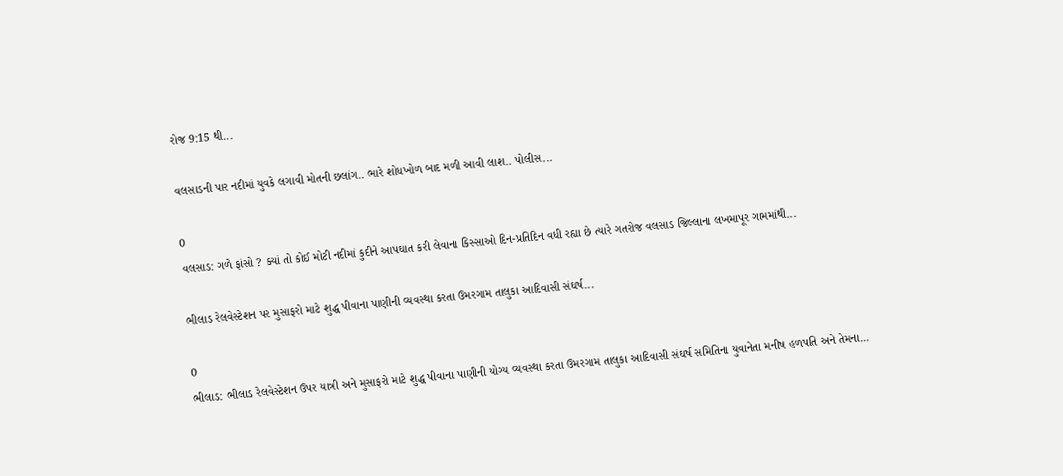રોજ 9:15 થી...

વલસાડની પાર નદીમાં યુવકે લગાવી મોતની છલાંગ.. ભારે શોધખોળ બાદ મળી આવી લાશ.. પોલીસ...

0
વલસાડ: ગળે ફાંસો ? ક્યાં તો કોઈ મોટી નદીમાં કુદીને આપઘાત કરી લેવાના કિસ્સાઓ દિન-પ્રતિદિન વધી રહ્યા છે ત્યારે ગતરોજ વલસાડ જિલ્લાના લખમાપૂર ગામમાંથી...

ભીલાડ રેલવેસ્ટેશન પર મુસાફરો માટે શુદ્ધ પીવાના પાણીની વ્યવસ્થા કરતા ઉમરગામ તાલુકા આદિવાસી સંઘર્ષ...

0
ભીલાડ: ભીલાડ રેલવેસ્ટેશન ઉપર યાત્રી અને મુસાફરો માટે શુદ્ધ પીવાના પાણીની યોગ્ય વ્યવસ્થા કરતા ઉમરગામ તાલુકા આદિવાસી સંઘર્ષ સમિતિના યુવાનેતા મનીષ હળપતિ અને તેમના...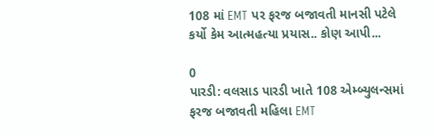108 માં EMT પર ફરજ બજાવતી માનસી પટેલે કર્યો કેમ આત્મહત્યા પ્રયાસ.. કોણ આપી...

0
પારડી: વલસાડ પારડી ખાતે 108 એમ્બ્યુલન્સમાં ફરજ બજાવતી મહિલા EMT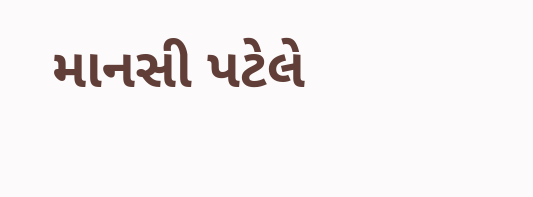માનસી પટેલે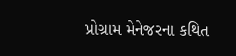પ્રોગ્રામ મેનેજરના કથિત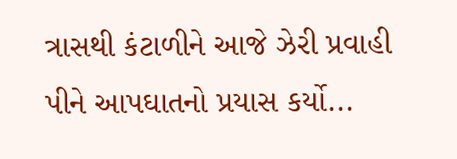ત્રાસથી કંટાળીને આજે ઝેરી પ્રવાહી પીને આપઘાતનો પ્રયાસ કર્યો...